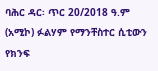ባሕር ዳር፡ ጥር 20/2018 ዓ.ም (አሚኮ) ፉልሃም የማንቸስተር ሲቲውን የክንፍ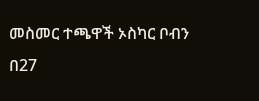መስመር ተጫዋች ኦስካር ቦብን በ27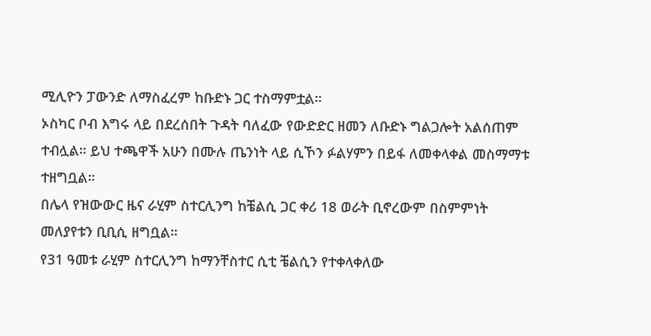ሚሊዮን ፓውንድ ለማስፈረም ከቡድኑ ጋር ተስማምቷል።
ኦስካር ቦብ እግሩ ላይ በደረሰበት ጉዳት ባለፈው የውድድር ዘመን ለቡድኑ ግልጋሎት አልሰጠም ተብሏል። ይህ ተጫዋች አሁን በሙሉ ጤንነት ላይ ሲኾን ፉልሃምን በይፋ ለመቀላቀል መስማማቱ ተዘግቧል።
በሌላ የዝውውር ዜና ራሂም ስተርሊንግ ከቼልሲ ጋር ቀሪ 18 ወራት ቢኖረውም በስምምነት መለያየቱን ቢቢሲ ዘግቧል።
የ31 ዓመቱ ራሂም ስተርሊንግ ከማንቸስተር ሲቲ ቼልሲን የተቀላቀለው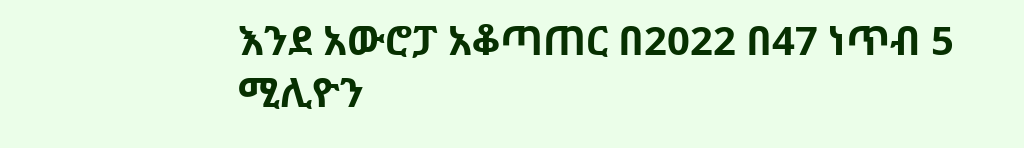እንደ አውሮፓ አቆጣጠር በ2022 በ47 ነጥብ 5 ሚሊዮን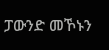ፓውንድ መኾኑን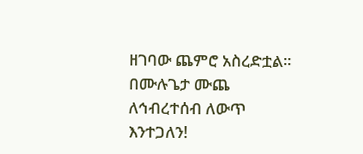ዘገባው ጨምሮ አስረድቷል።
በሙሉጌታ ሙጨ
ለኅብረተሰብ ለውጥ እንተጋለን!